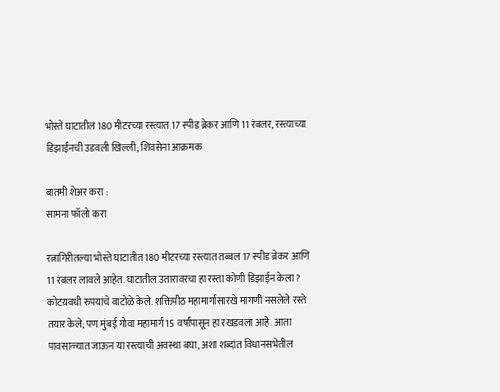भोस्ते घाटातील 180 मीटरच्या रस्त्यात 17 स्पीड ब्रेकर आणि 11 रंबलर, रस्त्याच्या डिझाईनची उडवली खिल्ली; शिवसेना आक्रमक

बातमी शेअर करा :
सामना फॉलो करा

रत्नागिरीतल्या भोस्ते घाटातीत 180 मीटरच्या रस्त्यात तब्बल 17 स्पीड ब्रेकर आणि 11 रंबलर लावले आहेत. घाटातील उतारावरचा हा रस्ता कोणी डिझाईन केला? कोटय़वधी रुपयांचे वाटोळे केले. शक्तिपीठ महामार्गासारखे मागणी नसलेले रस्ते तयार केले; पण मुंबई गोवा महामार्ग 15 वर्षांपासून हा रखडवला आहे. आता पावसाळ्यात जाऊन या रस्त्याची अवस्था बघा, अशा शब्दांत विधानसभेतील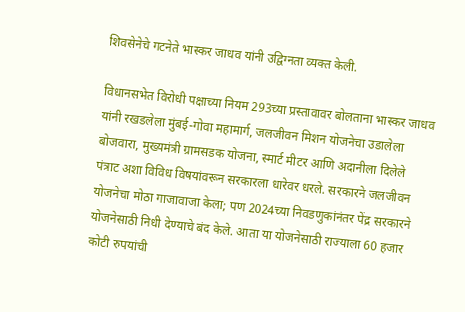शिवसेनेचे गटनेते भास्कर जाधव यांनी उद्विग्नता व्यक्त केली.

विधानसभेत विरोधी पक्षाच्या नियम 293च्या प्रस्तावावर बोलताना भास्कर जाधव यांनी रखडलेला मुंबई-गोवा महामार्ग, जलजीवन मिशन योजनेचा उडालेला बोजवारा, मुख्यमंत्री ग्रामसडक योजना, स्मार्ट मीटर आणि अदानीला दिलेले पंत्राट अशा विविध विषयांवरून सरकारला धारेवर धरले. सरकारने जलजीवन योजनेचा मोठा गाजावाजा केला; पण 2024च्या निवडणुकांनंतर पेंद्र सरकारने योजनेसाठी निधी देण्याचे बंद केले. आता या योजनेसाठी राज्याला 60 हजार कोटी रुपयांची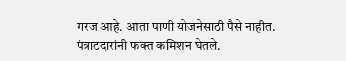गरज आहे. आता पाणी योजनेसाठी पैसे नाहीत. पंत्राटदारांनी फक्त कमिशन घेतले.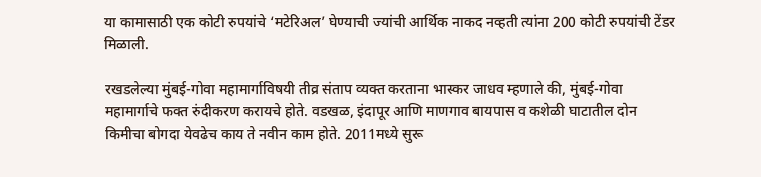या कामासाठी एक कोटी रुपयांचे ‘मटेरिअल’ घेण्याची ज्यांची आर्थिक नाकद नव्हती त्यांना 200 कोटी रुपयांची टेंडर मिळाली.

रखडलेल्या मुंबई-गोवा महामार्गाविषयी तीव्र संताप व्यक्त करताना भास्कर जाधव म्हणाले की, मुंबई-गोवा महामार्गाचे फक्त रुंदीकरण करायचे होते. वडखळ, इंदापूर आणि माणगाव बायपास व कशेळी घाटातील दोन किमीचा बोगदा येवढेच काय ते नवीन काम होते. 2011मध्ये सुरू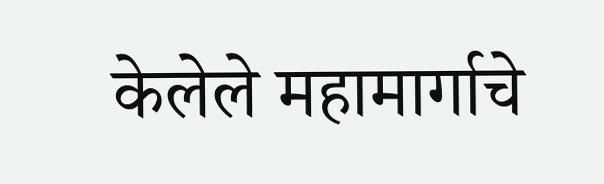केलेले महामार्गाचे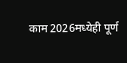काम 2026मध्येही पूर्ण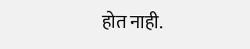होत नाही.